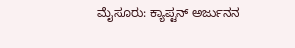ಮೈಸೂರು: ಕ್ಯಾಪ್ಟನ್ ಅರ್ಜುನನ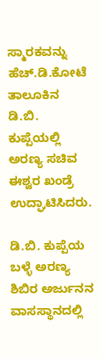ಸ್ಮಾರಕವನ್ನು ಹೆಚ್.ಡಿ.ಕೋಟೆ ತಾಲೂಕಿನ ಡಿ.ಬಿ. ಕುಪ್ಪೆಯಲ್ಲಿ ಅರಣ್ಯ ಸಚಿವ ಈಶ್ವರ ಖಂಡ್ರೆ ಉದ್ಘಾಟಿಸಿದರು.

ಡಿ.ಬಿ. ಕುಪ್ಪೆಯ ಬಳ್ಳೆ ಅರಣ್ಯ ಶಿಬಿರ ಅರ್ಜುನನ ವಾಸಸ್ಥಾನದಲ್ಲಿ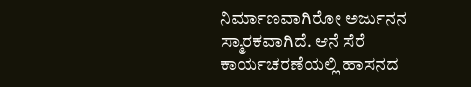ನಿರ್ಮಾಣವಾಗಿರೋ ಅರ್ಜುನನ ಸ್ಮಾರಕವಾಗಿದೆ. ಆನೆ ಸೆರೆ ಕಾರ್ಯಚರಣೆಯಲ್ಲಿ ಹಾಸನದ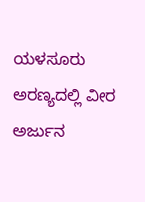ಯಳಸೂರು ಅರಣ್ಯದಲ್ಲಿ ವೀರ ಅರ್ಜುನ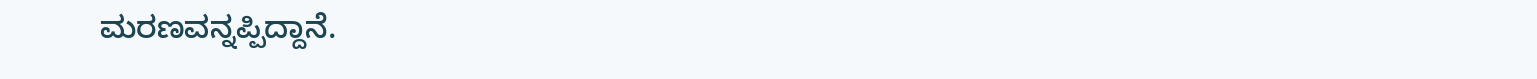ಮರಣವನ್ನಪ್ಪಿದ್ದಾನೆ.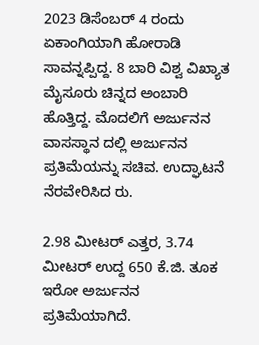2023 ಡಿಸೆಂಬರ್ 4 ರಂದು ಏಕಾಂಗಿಯಾಗಿ ಹೋರಾಡಿ ಸಾವನ್ನಪ್ಪಿದ್ದ. 8 ಬಾರಿ ವಿಶ್ವ ವಿಖ್ಯಾತ ಮೈಸೂರು ಚಿನ್ನದ ಅಂಬಾರಿ ಹೊತ್ತಿದ್ದ. ಮೊದಲಿಗೆ ಅರ್ಜುನನ ವಾಸಸ್ಥಾನ ದಲ್ಲಿ ಅರ್ಜುನನ ಪ್ರತಿಮೆಯನ್ನು ಸಚಿವ. ಉದ್ಘಾಟನೆ ನೆರವೇರಿಸಿದ ರು.

2.98 ಮೀಟರ್ ಎತ್ತರ, 3.74 ಮೀಟರ್ ಉದ್ದ 650 ಕೆ.ಜಿ. ತೂಕ ಇರೋ ಅರ್ಜುನನ ಪ್ರತಿಮೆಯಾಗಿದೆ.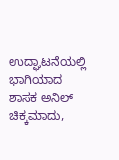ಉದ್ಘಾಟನೆಯಲ್ಲಿ ಭಾಗಿಯಾದ ಶಾಸಕ ಅನಿಲ್ ಚಿಕ್ಕಮಾದು,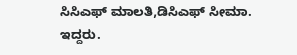ಸಿಸಿಎಫ್ ಮಾಲತಿ,ಡಿಸಿಎಫ್ ಸೀಮಾ. ಇದ್ದರು.